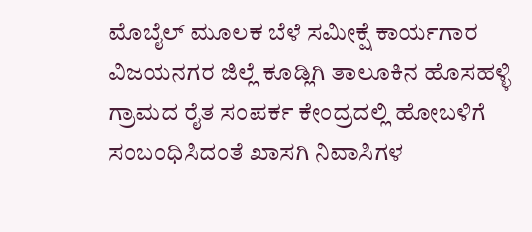ಮೊಬೈಲ್ ಮೂಲಕ ಬೆಳೆ ಸಮೀಕ್ಷೆ ಕಾರ್ಯಗಾರ
ವಿಜಯನಗರ ಜಿಲ್ಲೆ ಕೂಡ್ಲಿಗಿ ತಾಲೂಕಿನ ಹೊಸಹಳ್ಳಿ ಗ್ರಾಮದ ರೈತ ಸಂಪರ್ಕ ಕೇಂದ್ರದಲ್ಲಿ ಹೋಬಳಿಗೆ ಸಂಬಂಧಿಸಿದಂತೆ ಖಾಸಗಿ ನಿವಾಸಿಗಳ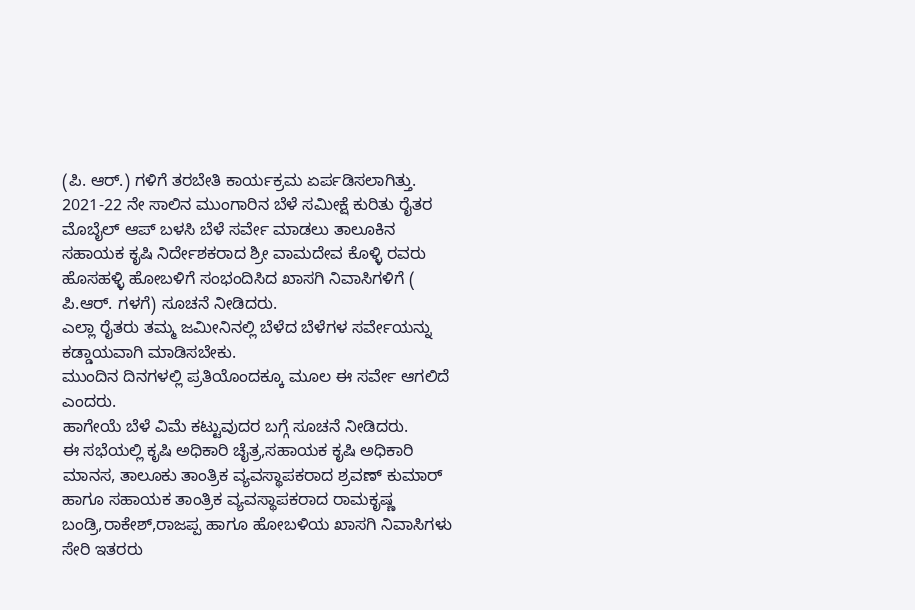(ಪಿ. ಆರ್.) ಗಳಿಗೆ ತರಬೇತಿ ಕಾರ್ಯಕ್ರಮ ಏರ್ಪಡಿಸಲಾಗಿತ್ತು.
2021-22 ನೇ ಸಾಲಿನ ಮುಂಗಾರಿನ ಬೆಳೆ ಸಮೀಕ್ಷೆ ಕುರಿತು ರೈತರ ಮೊಬೈಲ್ ಆಪ್ ಬಳಸಿ ಬೆಳೆ ಸರ್ವೇ ಮಾಡಲು ತಾಲೂಕಿನ ಸಹಾಯಕ ಕೃಷಿ ನಿರ್ದೇಶಕರಾದ ಶ್ರೀ ವಾಮದೇವ ಕೊಳ್ಳಿ ರವರು ಹೊಸಹಳ್ಳಿ ಹೋಬಳಿಗೆ ಸಂಭಂದಿಸಿದ ಖಾಸಗಿ ನಿವಾಸಿಗಳಿಗೆ ( ಪಿ.ಆರ್. ಗಳಗೆ) ಸೂಚನೆ ನೀಡಿದರು.
ಎಲ್ಲಾ ರೈತರು ತಮ್ಮ ಜಮೀನಿನಲ್ಲಿ ಬೆಳೆದ ಬೆಳೆಗಳ ಸರ್ವೇಯನ್ನು ಕಡ್ಡಾಯವಾಗಿ ಮಾಡಿಸಬೇಕು.
ಮುಂದಿನ ದಿನಗಳಲ್ಲಿ ಪ್ರತಿಯೊಂದಕ್ಕೂ ಮೂಲ ಈ ಸರ್ವೇ ಆಗಲಿದೆ ಎಂದರು.
ಹಾಗೇಯೆ ಬೆಳೆ ವಿಮೆ ಕಟ್ಟುವುದರ ಬಗ್ಗೆ ಸೂಚನೆ ನೀಡಿದರು.
ಈ ಸಭೆಯಲ್ಲಿ ಕೃಷಿ ಅಧಿಕಾರಿ ಚೈತ್ರ,ಸಹಾಯಕ ಕೃಷಿ ಅಧಿಕಾರಿ ಮಾನಸ, ತಾಲೂಕು ತಾಂತ್ರಿಕ ವ್ಯವಸ್ಥಾಪಕರಾದ ಶ್ರವಣ್ ಕುಮಾರ್ ಹಾಗೂ ಸಹಾಯಕ ತಾಂತ್ರಿಕ ವ್ಯವಸ್ಥಾಪಕರಾದ ರಾಮಕೃಷ್ಣ ಬಂಡ್ರಿ,ರಾಕೇಶ್,ರಾಜಪ್ಪ ಹಾಗೂ ಹೋಬಳಿಯ ಖಾಸಗಿ ನಿವಾಸಿಗಳು ಸೇರಿ ಇತರರು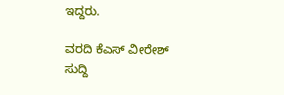ಇದ್ದರು.

ವರದಿ ಕೆಎಸ್ ವೀರೇಶ್
ಸುದ್ದಿ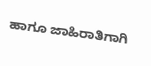ಹಾಗೂ ಜಾಹಿರಾತಿಗಾಗಿ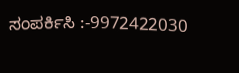ಸಂಪರ್ಕಿಸಿ :-9972422030